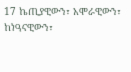17 ኬጢያዊውን፣ አሞራዊውን፣ ከነዓናዊውን፣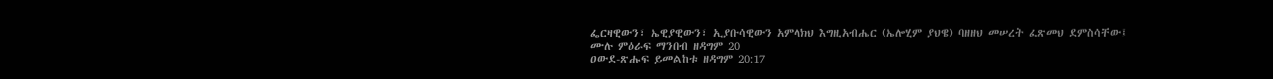ፌርዛዊውን፣ ኤዊያዊውን፣ ኢያቡሳዊውን አምላክህ እግዚአብሔር (ኤሎሂም ያህዌ) ባዘዘህ መሠረት ፈጽመህ ደምስሳቸው፤
ሙሉ ምዕራፍ ማንበብ ዘዳግም 20
ዐውደ-ጽሑፍ ይመልከቱ ዘዳግም 20:17